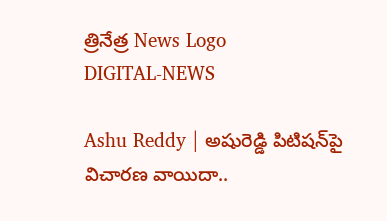త్రినేత్ర News Logo
DIGITAL-NEWS

Ashu Reddy | అషురెడ్డి పిటిష‌న్‌పై విచార‌ణ వాయిదా..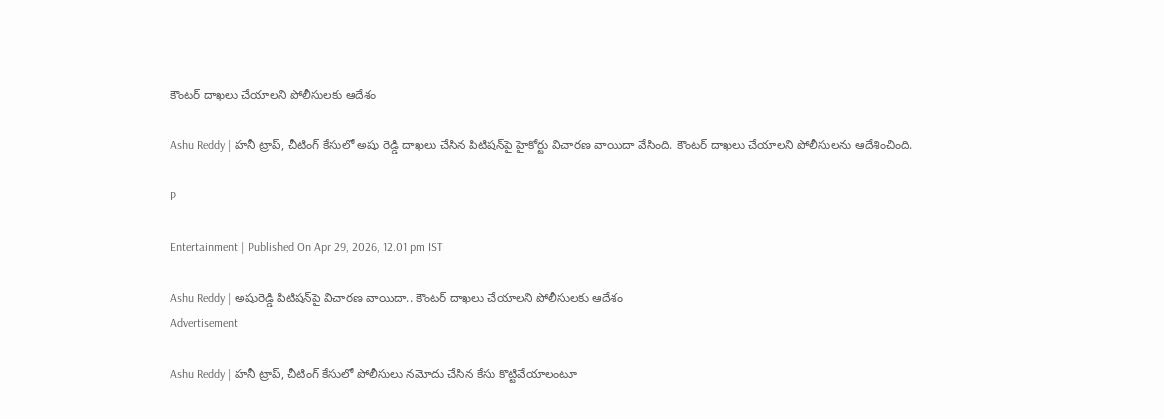కౌంట‌ర్ దాఖ‌లు చేయాల‌ని పోలీసుల‌కు ఆదేశం

Ashu Reddy | హనీ ట్రాప్‌, చీటింగ్ కేసులో అషు రెడ్డి దాఖలు చేసిన పిటిషన్‌పై హైకోర్టు విచారణ వాయిదా వేసింది. కౌంట‌ర్ దాఖ‌లు చేయాల‌ని పోలీసుల‌ను ఆదేశించింది.

P

Entertainment | Published On Apr 29, 2026, 12.01 pm IST

Ashu Reddy | అషురెడ్డి పిటిష‌న్‌పై విచార‌ణ వాయిదా.. కౌంట‌ర్ దాఖ‌లు చేయాల‌ని పోలీసుల‌కు ఆదేశం
Advertisement

Ashu Reddy | హ‌నీ ట్రాప్‌, చీటింగ్ కేసులో పోలీసులు న‌మోదు చేసిన కేసు కొట్టివేయాలంటూ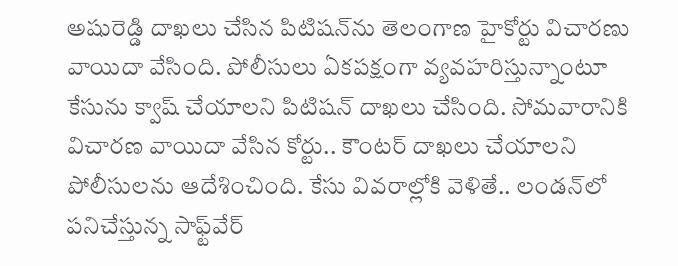అషురెడ్డి దాఖ‌లు చేసిన పిటిష‌న్‌ను తెలంగాణ హైకోర్టు విచార‌ణు వాయిదా వేసింది. పోలీసులు ఏక‌ప‌క్షంగా వ్య‌వ‌హ‌రిస్తున్నాంటూ కేసును క్వాష్ చేయాల‌ని పిటిష‌న్ దాఖ‌లు చేసింది. సోమ‌వారానికి విచార‌ణ వాయిదా వేసిన కోర్టు.. కౌంట‌ర్ దాఖ‌లు చేయాల‌ని పోలీసుల‌ను ఆదేశించింది. కేసు వివ‌రాల్లోకి వెళితే.. లండన్‌లో పనిచేస్తున్న సాఫ్ట్‌వేర్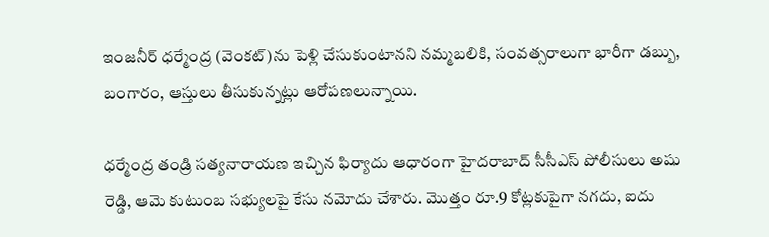ఇంజనీర్ ధర్మేంద్ర (వెంకట్)ను పెళ్లి చేసుకుంటానని నమ్మబలికి, సంవత్సరాలుగా భారీగా డబ్బు, బంగారం, ఆస్తులు తీసుకున్నట్లు ఆరోపణలున్నాయి.

ధర్మేంద్ర తండ్రి సత్యనారాయణ ఇచ్చిన ఫిర్యాదు ఆధారంగా హైదరాబాద్ సీసీఎస్ పోలీసులు అషు రెడ్డి, ఆమె కుటుంబ సభ్యులపై కేసు నమోదు చేశారు. మొత్తం రూ.9 కోట్లకుపైగా నగదు, ఐదు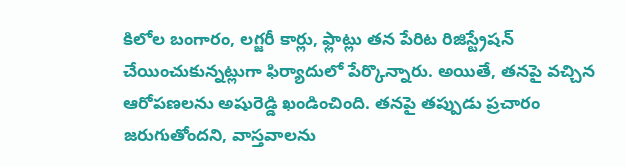కిలోల బంగారం, లగ్జరీ కార్లు, ఫ్లాట్లు త‌న పేరిట రిజిస్ట్రేష‌న్ చేయించుకున్న‌ట్లుగా ఫిర్యాదులో పేర్కొన్నారు. అయితే, త‌న‌పై వ‌చ్చిన ఆరోప‌ణ‌ల‌ను అషురెడ్డి ఖండించింది. తనపై తప్పుడు ప్రచారం జరుగుతోందని, వాస్తవాలను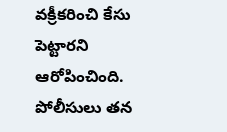వక్రీకరించి కేసు పెట్టార‌ని ఆరోపించింది. పోలీసులు తన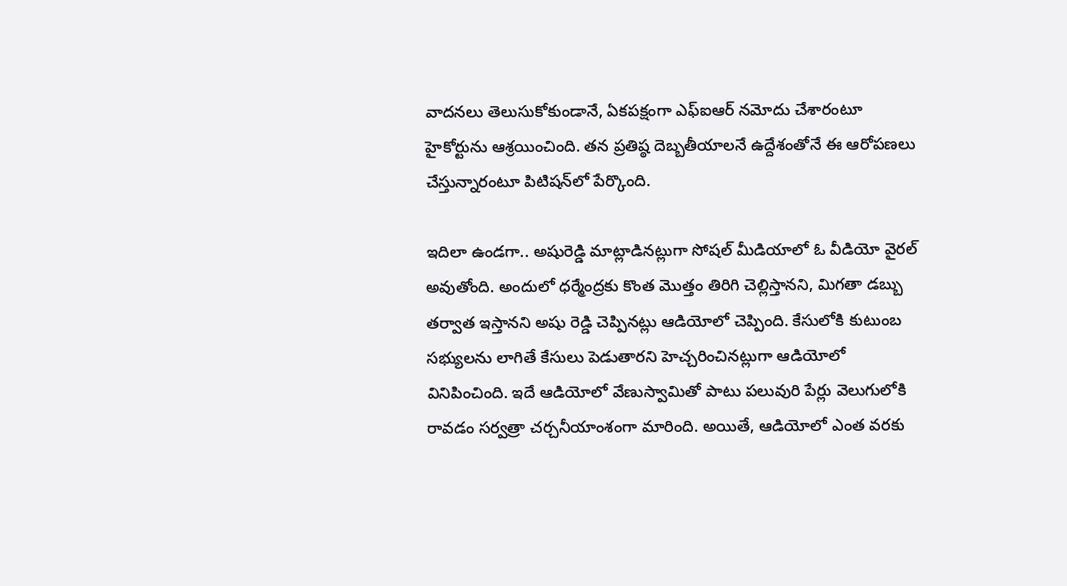వాదనలు తెలుసుకోకుండానే, ఏకపక్షంగా ఎఫ్‌ఐఆర్ నమోదు చేశారంటూ హైకోర్టును ఆశ్ర‌యించింది. తన ప్రతిష్ఠ దెబ్బతీయాలనే ఉద్దేశంతోనే ఈ ఆరోపణలు చేస్తున్నారంటూ పిటిష‌న్‌లో పేర్కొంది.

ఇదిలా ఉండ‌గా.. అషురెడ్డి మాట్లాడిన‌ట్లుగా సోష‌ల్ మీడియాలో ఓ వీడియో వైర‌ల్ అవుతోంది. అందులో ధ‌ర్మేంద్ర‌కు కొంత మొత్తం తిరిగి చెల్లిస్తానని, మిగతా డబ్బు తర్వాత ఇస్తానని అషు రెడ్డి చెప్పినట్లు ఆడియోలో చెప్పింది. కేసులోకి కుటుంబ సభ్యులను లాగితే కేసులు పెడుతార‌ని హెచ్చ‌రించిన‌ట్లుగా ఆడియోలో వినిపించింది. ఇదే ఆడియోలో వేణుస్వామితో పాటు ప‌లువురి పేర్లు వెలుగులోకి రావ‌డం స‌ర్వ‌త్రా చ‌ర్చ‌నీయాంశంగా మారింది. అయితే, ఆడియోలో ఎంత వ‌ర‌కు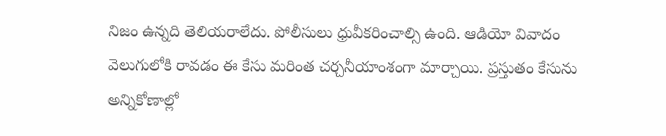నిజం ఉన్న‌ది తెలియ‌రాలేదు. పోలీసులు ధ్రువీక‌రించాల్సి ఉంది. ఆడియో వివాదం వెలుగులోకి రావడం ఈ కేసు మరింత చర్చనీయాంశంగా మార్చాయి. ప్ర‌స్తుతం కేసును అన్నికోణాల్లో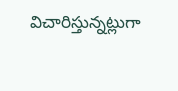విచారిస్తున్న‌ట్లుగా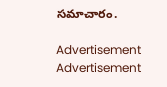స‌మాచారం.

Advertisement
Advertisement